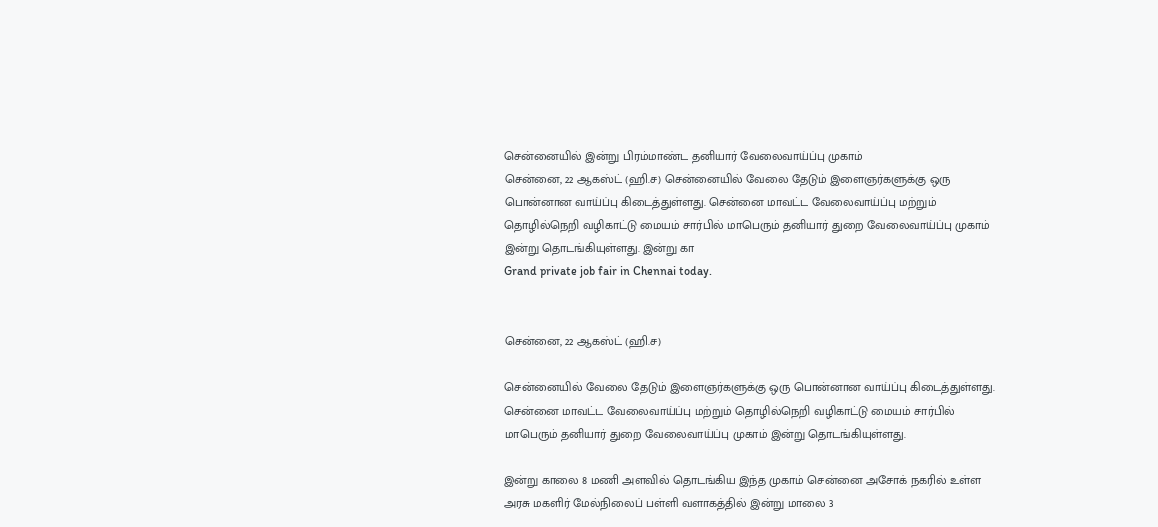சென்னையில் இன்று பிரம்மாண்ட தனியார் வேலைவாய்ப்பு முகாம்
சென்னை, 22 ஆகஸ்ட் (ஹி.ச) சென்னையில் வேலை தேடும் இளைஞர்களுக்கு ஒரு பொன்னான வாய்ப்பு கிடைத்துள்ளது. சென்னை மாவட்ட வேலைவாய்ப்பு மற்றும் தொழில்நெறி வழிகாட்டு மையம் சார்பில் மாபெரும் தனியார் துறை வேலைவாய்ப்பு முகாம் இன்று தொடங்கியுள்ளது. இன்று கா
Grand private job fair in Chennai today.


சென்னை, 22 ஆகஸ்ட் (ஹி.ச)

சென்னையில் வேலை தேடும் இளைஞர்களுக்கு ஒரு பொன்னான வாய்ப்பு கிடைத்துள்ளது. சென்னை மாவட்ட வேலைவாய்ப்பு மற்றும் தொழில்நெறி வழிகாட்டு மையம் சார்பில் மாபெரும் தனியார் துறை வேலைவாய்ப்பு முகாம் இன்று தொடங்கியுள்ளது.

இன்று காலை 8 மணி அளவில் தொடங்கிய இந்த முகாம் சென்னை அசோக் நகரில் உள்ள அரசு மகளிர் மேல்நிலைப் பள்ளி வளாகத்தில் இன்று மாலை 3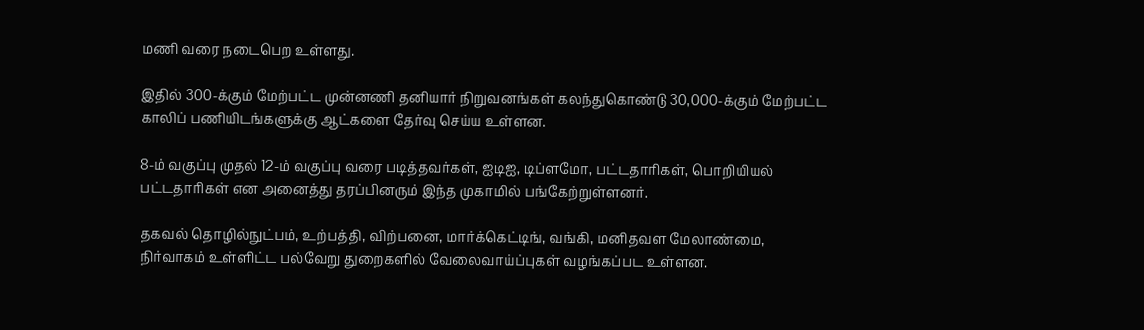மணி வரை நடைபெற உள்ளது.

இதில் 300-க்கும் மேற்பட்ட முன்னணி தனியார் நிறுவனங்கள் கலந்துகொண்டு 30,000-க்கும் மேற்பட்ட காலிப் பணியிடங்களுக்கு ஆட்களை தேர்வு செய்ய உள்ளன.

8-ம் வகுப்பு முதல் 12-ம் வகுப்பு வரை படித்தவர்கள், ஐடிஐ, டிப்ளமோ, பட்டதாரிகள், பொறியியல் பட்டதாரிகள் என அனைத்து தரப்பினரும் இந்த முகாமில் பங்கேற்றுள்ளனர்.

தகவல் தொழில்நுட்பம், உற்பத்தி, விற்பனை, மார்க்கெட்டிங், வங்கி, மனிதவள மேலாண்மை, நிர்வாகம் உள்ளிட்ட பல்வேறு துறைகளில் வேலைவாய்ப்புகள் வழங்கப்பட உள்ளன.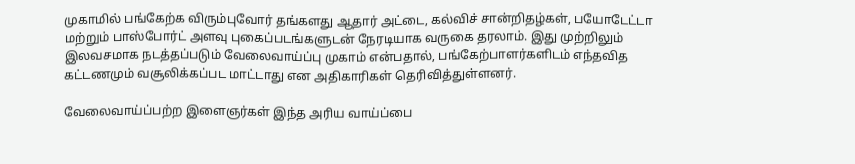முகாமில் பங்கேற்க விரும்புவோர் தங்களது ஆதார் அட்டை, கல்விச் சான்றிதழ்கள், பயோடேட்டா மற்றும் பாஸ்போர்ட் அளவு புகைப்படங்களுடன் நேரடியாக வருகை தரலாம். இது முற்றிலும் இலவசமாக நடத்தப்படும் வேலைவாய்ப்பு முகாம் என்பதால், பங்கேற்பாளர்களிடம் எந்தவித கட்டணமும் வசூலிக்கப்பட மாட்டாது என அதிகாரிகள் தெரிவித்துள்ளனர்.

வேலைவாய்ப்பற்ற இளைஞர்கள் இந்த அரிய வாய்ப்பை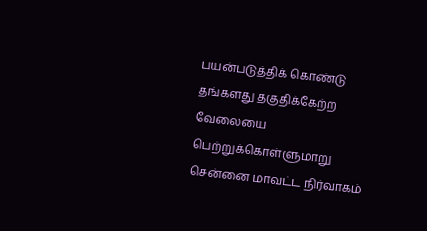பயன்படுத்திக் கொண்டு தங்களது தகுதிக்கேற்ற வேலையை பெற்றுக்கொள்ளுமாறு சென்னை மாவட்ட நிர்வாகம்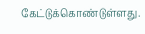கேட்டுக்கொண்டுள்ளது.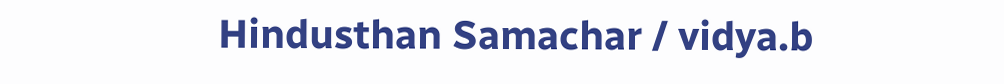Hindusthan Samachar / vidya.b